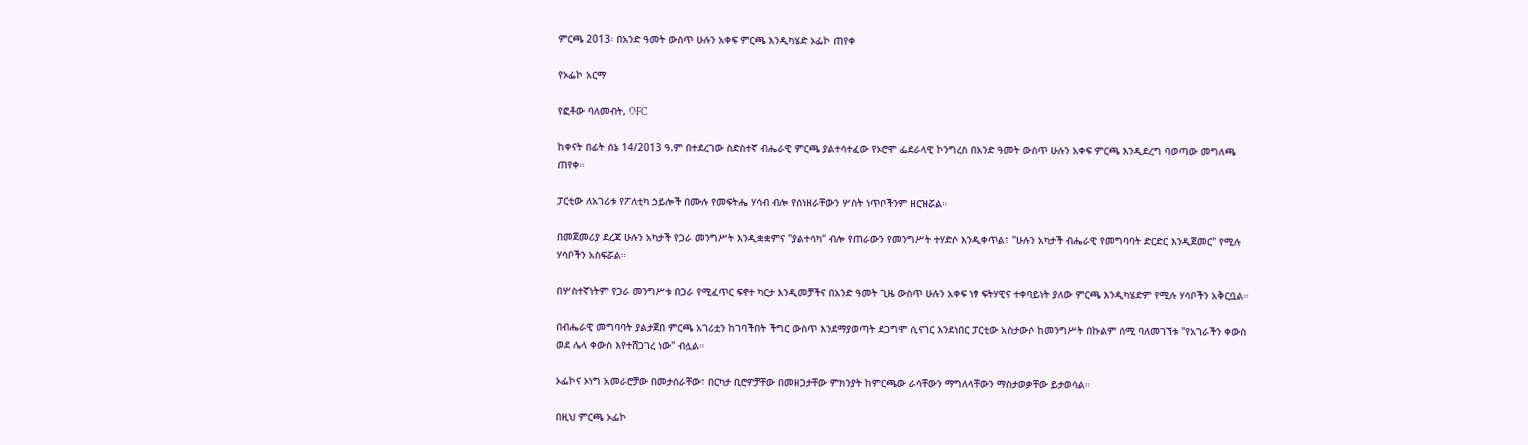ምርጫ 2013፡ በአንድ ዓመት ውስጥ ሁሉን አቀፍ ምርጫ እንዲካሄድ ኦፌኮ ጠየቀ

የኦፌኮ አርማ

የፎቶው ባለመብት, OFC

ከቀናት በፊት ሰኔ 14/2013 ዓ.ም በተደረገው ስድስተኛ ብሔራዊ ምርጫ ያልተሳተፈው የኦሮሞ ፌደራላዊ ኮንግረስ በአንድ ዓመት ውስጥ ሁሉን አቀፍ ምርጫ እንዲደረግ ባወጣው መግለጫ ጠየቀ።

ፓርቲው ለአገሪቱ የፖለቲካ ኃይሎች በሙሉ የመፍትሔ ሃሳብ ብሎ የሰነዘራቸውን ሦስት ነጥቦችንም ዘርዝሯል።

በመጀመሪያ ደረጃ ሁሉን አካታች የጋራ መንግሥት እንዲቋቋምና "ያልተሳካ" ብሎ የጠራውን የመንግሥት ተሃድሶ እንዲቀጥል፣ "ሁሉን አካታች ብሔራዊ የመግባባት ድርድር እንዲጀመር" የሚሉ ሃሳቦችን አስፍሯል።

በሦስተኛነትም የጋራ መንግሥቱ በጋራ የሚፈጥር ፍኖተ ካርታ እንዲመቻችና በአንድ ዓመት ጊዜ ውስጥ ሁሉን አቀፍ ነፃ ፍትሃዊና ተቀባይነት ያለው ምርጫ እንዲካሄድም የሚሉ ሃሳቦችን አቅርቧል።

በብሔራዊ መግባባት ያልታጀበ ምርጫ አገሪቷን ከገባችበት ችግር ውስጥ እንደማያወጣት ደጋግሞ ሲናገር እንደነበር ፓርቲው አስታውሶ ከመንግሥት በኩልም ሰሚ ባለመገኘቱ "የአገራችን ቀውስ ወደ ሌላ ቀውስ እየተሸጋገረ ነው" ብሏል።

ኦፌኮና ኦነግ አመራሮቻው በመታሰራቸው፣ በርካታ ቢሮዎቻቸው በመዘጋታቸው ምክንያት ከምርጫው ራሳቸውን ማግለላቸውን ማስታወቃቸው ይታወሳል።

በዚህ ምርጫ ኦፌኮ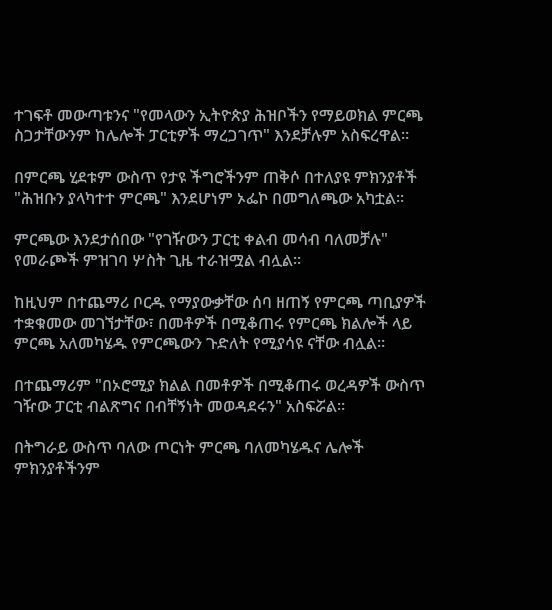ተገፍቶ መውጣቱንና "የመላውን ኢትዮጵያ ሕዝቦችን የማይወክል ምርጫ ስጋታቸውንም ከሌሎች ፓርቲዎች ማረጋገጥ" እንደቻሉም አስፍረዋል።

በምርጫ ሂደቱም ውስጥ የታዩ ችግሮችንም ጠቅሶ በተለያዩ ምክንያቶች "ሕዝቡን ያላካተተ ምርጫ" እንደሆነም ኦፌኮ በመግለጫው አካቷል።

ምርጫው እንደታሰበው "የገዥውን ፓርቲ ቀልብ መሳብ ባለመቻሉ" የመራጮች ምዝገባ ሦስት ጊዜ ተራዝሟል ብሏል።

ከዚህም በተጨማሪ ቦርዱ የማያውቃቸው ሰባ ዘጠኝ የምርጫ ጣቢያዎች ተቋቁመው መገኘታቸው፣ በመቶዎች በሚቆጠሩ የምርጫ ክልሎች ላይ ምርጫ አለመካሄዱ የምርጫውን ጉድለት የሚያሳዩ ናቸው ብሏል።

በተጨማሪም "በኦሮሚያ ክልል በመቶዎች በሚቆጠሩ ወረዳዎች ውስጥ ገዥው ፓርቲ ብልጽግና በብቸኝነት መወዳደሩን" አስፍሯል።

በትግራይ ውስጥ ባለው ጦርነት ምርጫ ባለመካሄዱና ሌሎች ምክንያቶችንም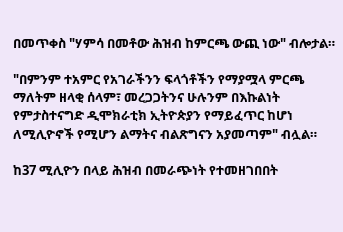በመጥቀስ "ሃምሳ በመቶው ሕዝብ ከምርጫ ውጪ ነው" ብሎታል።

"በምንም ተአምር የአገራችንን ፍላጎቶችን የማያሟላ ምርጫ ማለትም ዘላቂ ሰላም፣ መረጋጋትንና ሁሉንም በእኩልነት የምታስተናግድ ዲሞክራቲክ ኢትዮጵያን የማይፈጥር ከሆነ ለሚሊዮኖች የሚሆን ልማትና ብልጽግናን አያመጣም" ብሏል።

ከ37 ሚሊዮን በላይ ሕዝብ በመራጭነት የተመዘገበበት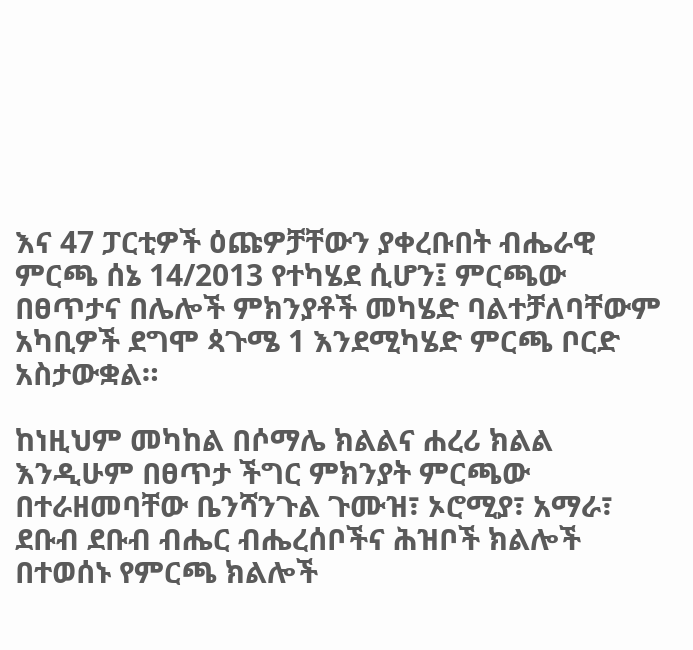እና 47 ፓርቲዎች ዕጩዎቻቸውን ያቀረቡበት ብሔራዊ ምርጫ ሰኔ 14/2013 የተካሄደ ሲሆን፤ ምርጫው በፀጥታና በሌሎች ምክንያቶች መካሄድ ባልተቻለባቸውም አካቢዎች ደግሞ ጳጉሜ 1 እንደሚካሄድ ምርጫ ቦርድ አስታውቋል።

ከነዚህም መካከል በሶማሌ ክልልና ሐረሪ ክልል እንዲሁም በፀጥታ ችግር ምክንያት ምርጫው በተራዘመባቸው ቤንሻንጉል ጉሙዝ፣ ኦሮሚያ፣ አማራ፣ ደቡብ ደቡብ ብሔር ብሔረሰቦችና ሕዝቦች ክልሎች በተወሰኑ የምርጫ ክልሎች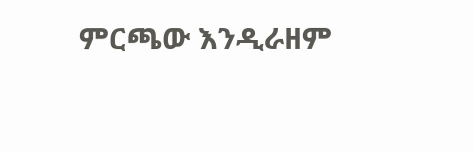ምርጫው እንዲራዘም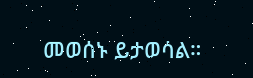መወሰኑ ይታወሳል።